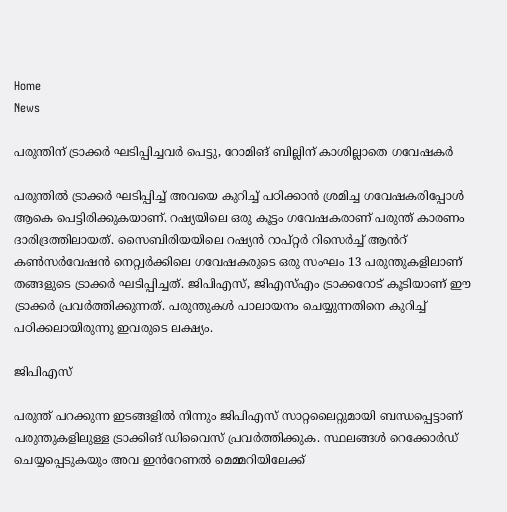Home
News

പരുന്തിന് ട്രാക്കർ ഘടിപ്പിച്ചവർ പെട്ടു, റോമിങ് ബില്ലിന് കാശില്ലാതെ ഗവേഷകർ

പരുന്തിൽ ട്രാക്കർ ഘടിപ്പിച്ച് അവയെ കുറിച്ച് പഠിക്കാൻ ശ്രമിച്ച ഗവേഷകരിപ്പോൾ ആകെ പെട്ടിരിക്കുകയാണ്. റഷ്യയിലെ ഒരു കൂട്ടം ഗവേഷകരാണ് പരുന്ത് കാരണം ദാരിദ്രത്തിലായത്. സൈബിരിയയിലെ റഷ്യൻ റാപ്റ്റർ റിസെർച്ച് ആൻറ് കൺസർവേഷൻ നെറ്റ്വർക്കിലെ ഗവേഷകരുടെ ഒരു സംഘം 13 പരുന്തുകളിലാണ് തങ്ങളുടെ ട്രാക്കർ ഘടിപ്പിച്ചത്. ജിപിഎസ്, ജിഎസ്എം ട്രാക്കറോട് കൂടിയാണ് ഈ ട്രാക്കർ പ്രവർത്തിക്കുന്നത്. പരുന്തുകൾ പാലായനം ചെയ്യുന്നതിനെ കുറിച്ച് പഠിക്കലായിരുന്നു ഇവരുടെ ലക്ഷ്യം.

ജിപിഎസ്

പരുന്ത് പറക്കുന്ന ഇടങ്ങളിൽ നിന്നും ജിപിഎസ് സാറ്റലൈറ്റുമായി ബന്ധപ്പെട്ടാണ് പരുന്തുകളിലുള്ള ട്രാക്കിങ് ഡിവൈസ് പ്രവർത്തിക്കുക. സ്ഥലങ്ങൾ റെക്കോർഡ് ചെയ്യപ്പെടുകയും അവ ഇൻറേണൽ മെമ്മറിയിലേക്ക്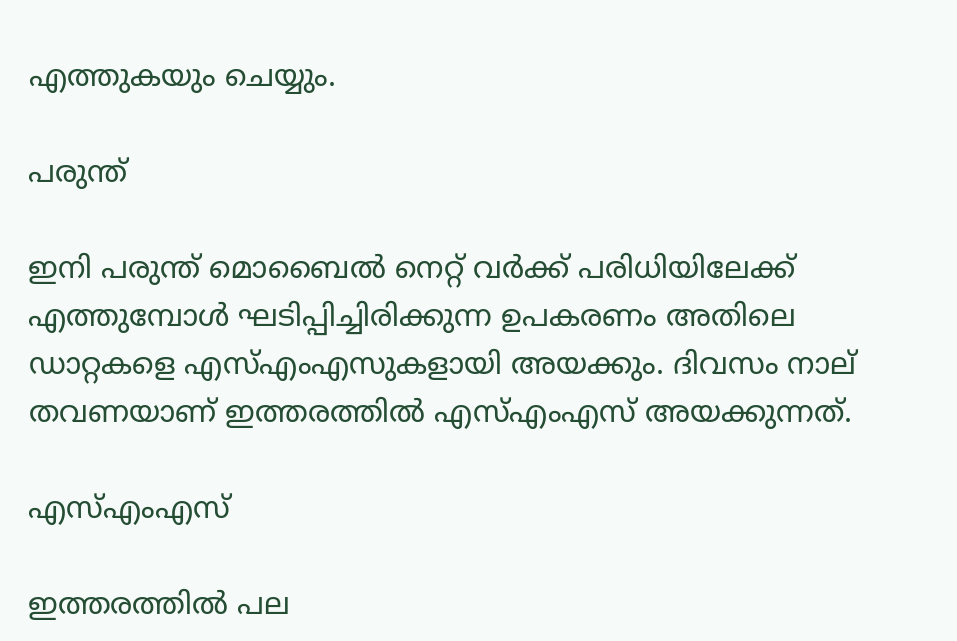എത്തുകയും ചെയ്യും.

പരുന്ത്

ഇനി പരുന്ത് മൊബൈൽ നെറ്റ് വർക്ക് പരിധിയിലേക്ക് എത്തുമ്പോൾ ഘടിപ്പിച്ചിരിക്കുന്ന ഉപകരണം അതിലെ ഡാറ്റകളെ എസ്എംഎസുകളായി അയക്കും. ദിവസം നാല് തവണയാണ് ഇത്തരത്തിൽ എസ്എംഎസ് അയക്കുന്നത്.

എസ്എംഎസ്

ഇത്തരത്തിൽ പല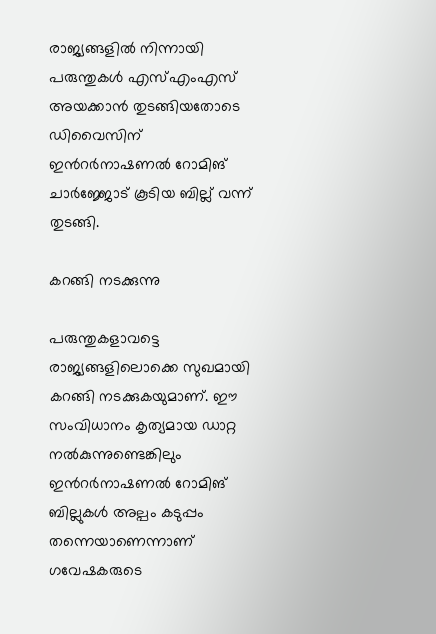രാജ്യങ്ങളിൽ നിന്നായി പരുന്തുകൾ എസ്എംഎസ് അയക്കാൻ തുടങ്ങിയതോടെ ഡിവൈസിന് ഇൻറർനാഷണൽ റോമിങ് ചാർജ്ജോട് കൂടിയ ബില്ല് വന്ന് തുടങ്ങി.

കറങ്ങി നടക്കുന്നു

പരുന്തുകളാവട്ടെ രാജ്യങ്ങളിലൊക്കെ സുഖമായി കറങ്ങി നടക്കുകയുമാണ്. ഈ സംവിധാനം കൃത്യമായ ഡാറ്റ നൽകുന്നുണ്ടെങ്കിലും ഇൻറർനാഷണൽ റോമിങ് ബില്ലുകൾ അല്പം കടുപ്പം തന്നെയാണെന്നാണ് ഗവേഷകരുടെ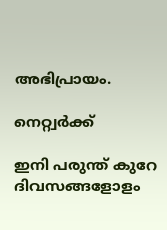അഭിപ്രായം.

നെറ്റ്വർക്ക്

ഇനി പരുന്ത് കുറേ ദിവസങ്ങളോളം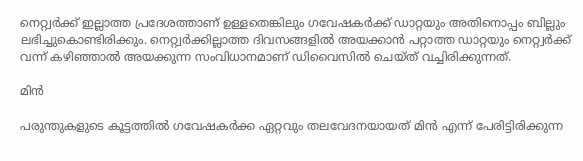നെറ്റ്വർക്ക് ഇല്ലാത്ത പ്രദേശത്താണ് ഉള്ളതെങ്കിലും ഗവേഷകർക്ക് ഡാറ്റയും അതിനൊപ്പം ബില്ലും ലഭിച്ചുകൊണ്ടിരിക്കും. നെറ്റ്വർക്കില്ലാത്ത ദിവസങ്ങളിൽ അയക്കാൻ പറ്റാത്ത ഡാറ്റയും നെറ്റ്വർക്ക് വന്ന് കഴിഞ്ഞാൽ അയക്കുന്ന സംവിധാനമാണ് ഡിവൈസിൽ ചെയ്ത് വച്ചിരിക്കുന്നത്.

മിൻ

പരുന്തുകളുടെ കൂട്ടത്തിൽ ഗവേഷകർക്ക ഏറ്റവും തലവേദനയായത് മിൻ എന്ന് പേരിട്ടിരിക്കുന്ന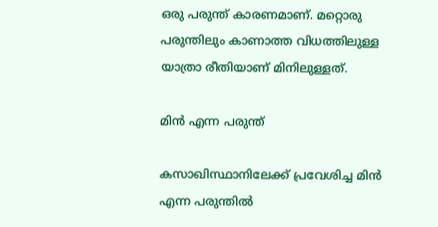ഒരു പരുന്ത് കാരണമാണ്. മറ്റൊരു പരുന്തിലും കാണാത്ത വിധത്തിലുള്ള യാത്രാ രീതിയാണ് മിനിലുള്ളത്.

മിൻ എന്ന പരുന്ത്

കസാഖിസ്ഥാനിലേക്ക് പ്രവേശിച്ച മിൻ എന്ന പരുന്തിൽ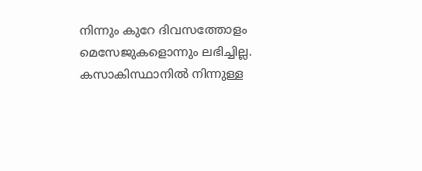നിന്നും കുറേ ദിവസത്തോളം മെസേജുകളൊന്നും ലഭിച്ചില്ല. കസാകിസ്ഥാനിൽ നിന്നുള്ള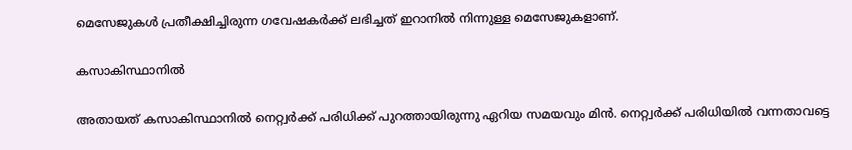മെസേജുകൾ പ്രതീക്ഷിച്ചിരുന്ന ഗവേഷകർക്ക് ലഭിച്ചത് ഇറാനിൽ നിന്നുള്ള മെസേജുകളാണ്.

കസാകിസ്ഥാനിൽ

അതായത് കസാകിസ്ഥാനിൽ നെറ്റ്വർക്ക് പരിധിക്ക് പുറത്തായിരുന്നു ഏറിയ സമയവും മിൻ. നെറ്റ്വർക്ക് പരിധിയിൽ വന്നതാവട്ടെ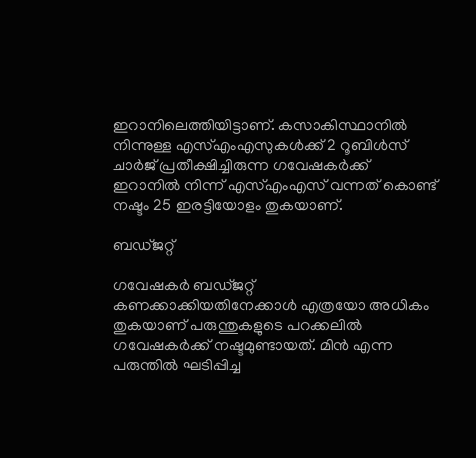ഇറാനിലെത്തിയിട്ടാണ്. കസാകിസ്ഥാനിൽ നിന്നുള്ള എസ്എംഎസുകൾക്ക് 2 റൂബിൾസ് ചാർജ് പ്രതീക്ഷിച്ചിരുന്ന ഗവേഷകർക്ക് ഇറാനിൽ നിന്ന് എസ്എംഎസ് വന്നത് കൊണ്ട് നഷ്ടം 25 ഇരട്ടിയോളം തുകയാണ്.

ബഡ്ജറ്റ്

ഗവേഷകർ ബഡ്ജറ്റ് കണക്കാക്കിയതിനേക്കാൾ എത്രയോ അധികം തുകയാണ് പരുന്തുകളുടെ പറക്കലിൽ ഗവേഷകർക്ക് നഷ്ടമുണ്ടായത്. മിൻ എന്ന പരുന്തിൽ ഘടിപ്പിച്ച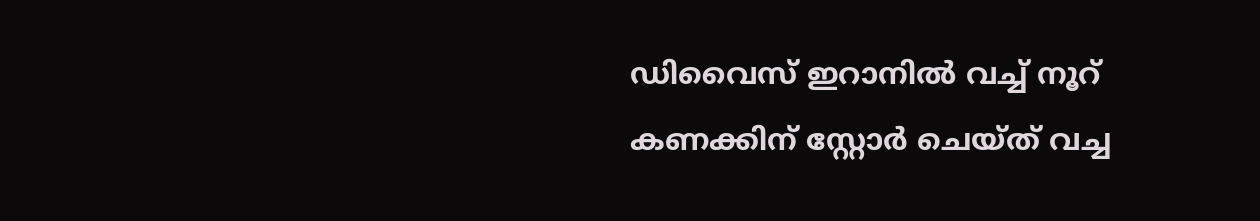ഡിവൈസ് ഇറാനിൽ വച്ച് നൂറ് കണക്കിന് സ്റ്റോർ ചെയ്ത് വച്ച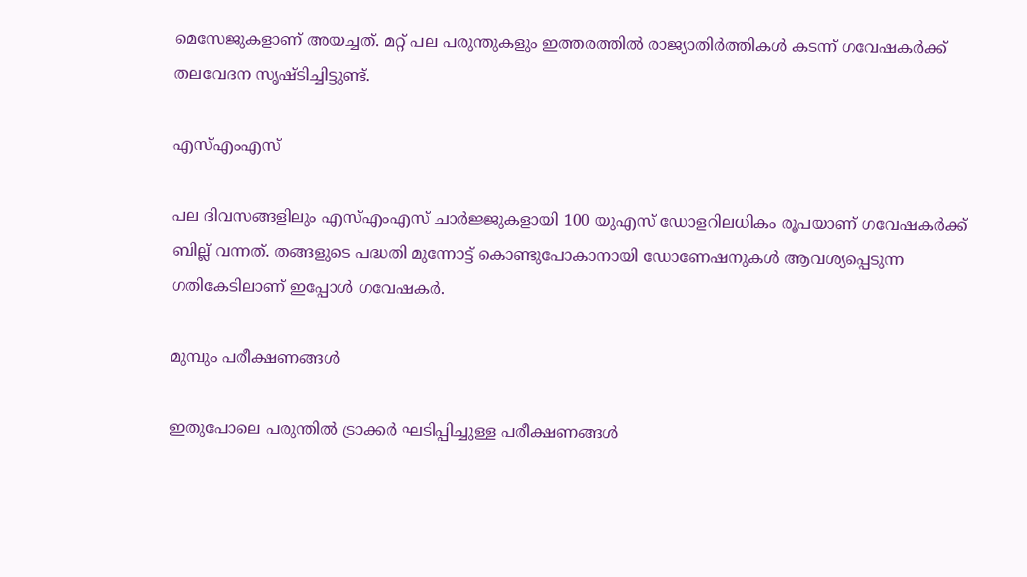മെസേജുകളാണ് അയച്ചത്. മറ്റ് പല പരുന്തുകളും ഇത്തരത്തിൽ രാജ്യാതിർത്തികൾ കടന്ന് ഗവേഷകർക്ക് തലവേദന സൃഷ്ടിച്ചിട്ടുണ്ട്.

എസ്എംഎസ്

പല ദിവസങ്ങളിലും എസ്എംഎസ് ചാർജ്ജുകളായി 100 യുഎസ് ഡോളറിലധികം രൂപയാണ് ഗവേഷകർക്ക് ബില്ല് വന്നത്. തങ്ങളുടെ പദ്ധതി മുന്നോട്ട് കൊണ്ടുപോകാനായി ഡോണേഷനുകൾ ആവശ്യപ്പെടുന്ന ഗതികേടിലാണ് ഇപ്പോൾ ഗവേഷകർ.

മുമ്പും പരീക്ഷണങ്ങൾ

ഇതുപോലെ പരുന്തിൽ ട്രാക്കർ ഘടിപ്പിച്ചുള്ള പരീക്ഷണങ്ങൾ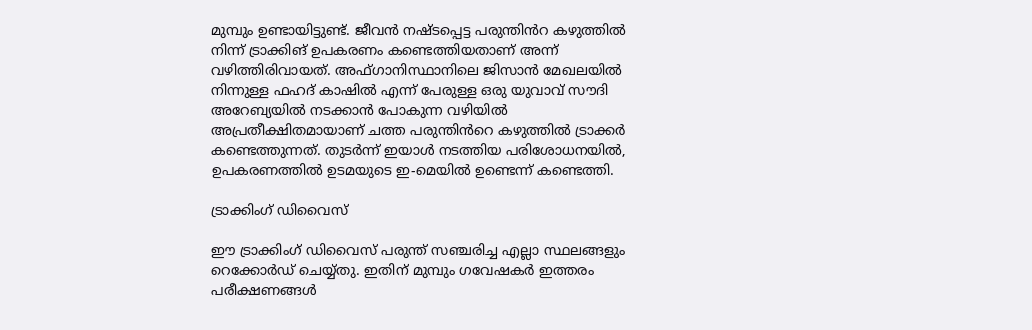മുമ്പും ഉണ്ടായിട്ടുണ്ട്. ജീവൻ നഷ്ടപ്പെട്ട പരുന്തിൻറ കഴുത്തിൽ നിന്ന് ട്രാക്കിങ് ഉപകരണം കണ്ടെത്തിയതാണ് അന്ന് വഴിത്തിരിവായത്. അഫ്ഗാനിസ്ഥാനിലെ ജിസാൻ മേഖലയിൽ നിന്നുള്ള ഫഹദ് കാഷിൽ എന്ന് പേരുള്ള ഒരു യുവാവ് സൗദി അറേബ്യയിൽ നടക്കാൻ പോകുന്ന വഴിയിൽ അപ്രതീക്ഷിതമായാണ് ചത്ത പരുന്തിൻറെ കഴുത്തിൽ ട്രാക്കർ കണ്ടെത്തുന്നത്. തുടർന്ന് ഇയാൾ നടത്തിയ പരിശോധനയിൽ, ഉപകരണത്തിൽ ഉടമയുടെ ഇ-മെയിൽ ഉണ്ടെന്ന് കണ്ടെത്തി.

ട്രാക്കിംഗ് ഡിവൈസ്

ഈ ട്രാക്കിംഗ് ഡിവൈസ് പരുന്ത് സഞ്ചരിച്ച എല്ലാ സ്ഥലങ്ങളും റെക്കോർഡ് ചെയ്യ്തു. ഇതിന് മുമ്പും ഗവേഷകർ ഇത്തരം പരീക്ഷണങ്ങൾ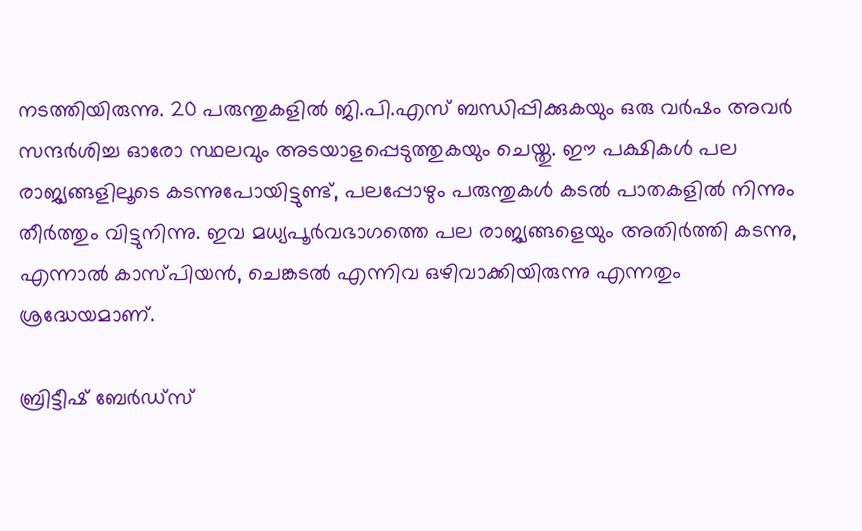നടത്തിയിരുന്നു. 20 പരുന്തുകളിൽ ജി.പി.എസ് ബന്ധിപ്പിക്കുകയും ഒരു വർഷം അവർ സന്ദർശിച്ച ഓരോ സ്ഥലവും അടയാളപ്പെടുത്തുകയും ചെയ്തു. ഈ പക്ഷികൾ പല രാജ്യങ്ങളിലൂടെ കടന്നുപോയിട്ടുണ്ട്, പലപ്പോഴും പരുന്തുകൾ കടൽ പാതകളിൽ നിന്നും തീർത്തും വിട്ടുനിന്നു. ഇവ മധ്യപൂർവഭാഗത്തെ പല രാജ്യങ്ങളെയും അതിർത്തി കടന്നു, എന്നാൽ കാസ്പിയൻ, ചെങ്കടൽ എന്നിവ ഒഴിവാക്കിയിരുന്നു എന്നതും ശ്രദ്ധേയമാണ്.

ബ്രിട്ടീഷ് ബേർഡ്‌സ്‌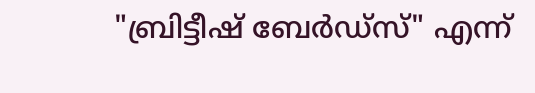"ബ്രിട്ടീഷ് ബേർഡ്‌സ്‌" എന്ന്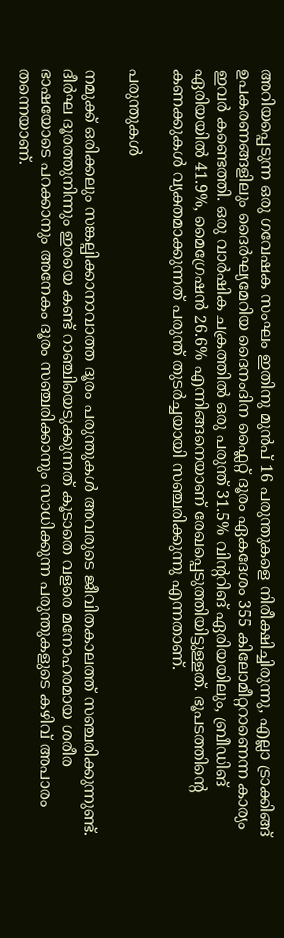അറിയപ്പെടുന്ന ഒരു ഗവേഷക സംഘം ഇതിനു മുൻപ് 16 പരുന്തുകളെ നിരീക്ഷിച്ചിരുന്നു, എല്ലാ ട്രാക്കിങ്ങ് ഉപകരണങ്ങളിലും ദൈർഘ്യമേറിയ ദൈനംദിന ഫ്ലൈറ്റ് ദൂരം ഏകദേശം 355 കിലോമീറ്ററാണെന്ന കാര്യം ഇവർ കണ്ടെത്തി. ഒരു വാർഷിക ചക്രത്തിൽ ഒരു പരുന്ത് 31.5% വിന്ററിങ് ഏരിയയിലും, ബ്രീഡിങ് ഏരിയയിൽ 41.9%, മൈഗ്രേഷൻ 26.6% എന്നിങ്ങനെയാണ് രേഖപ്പെടുത്തിയിട്ടുള്ളത്. ഭൂപടത്തിന്റെ കണക്കുകൾ വ്യക്തമാക്കുന്നത് പരുന്ത് തുടർച്ചയായി സഞ്ചരിക്കുന്നു എന്നതാണ്.

പരുന്തുകൾ

നമുക്ക് ഒരിക്കലും സങ്കല്പിക്കാനാവാത്ത ദൂരം പരുന്തുകൾ അവരുടെ ജീവിതകാലത്ത് സഞ്ചരിക്കുന്നുണ്ട്. ദീർഘ ദൂരത്തുനിന്നും ഇരയെ കണ്ട് റാഞ്ചിയെടുക്കുന്നത് കൂടാതെ വളരെ മനോഹരമായ ശരീര ഭാഷയോടെ പറക്കാനും അനേകം ദൂരം സഞ്ചരിക്കാനും സാധിക്കുന്ന പരുന്തുകളുടെ കഴിവ് അപാരം തന്നെയാണ്.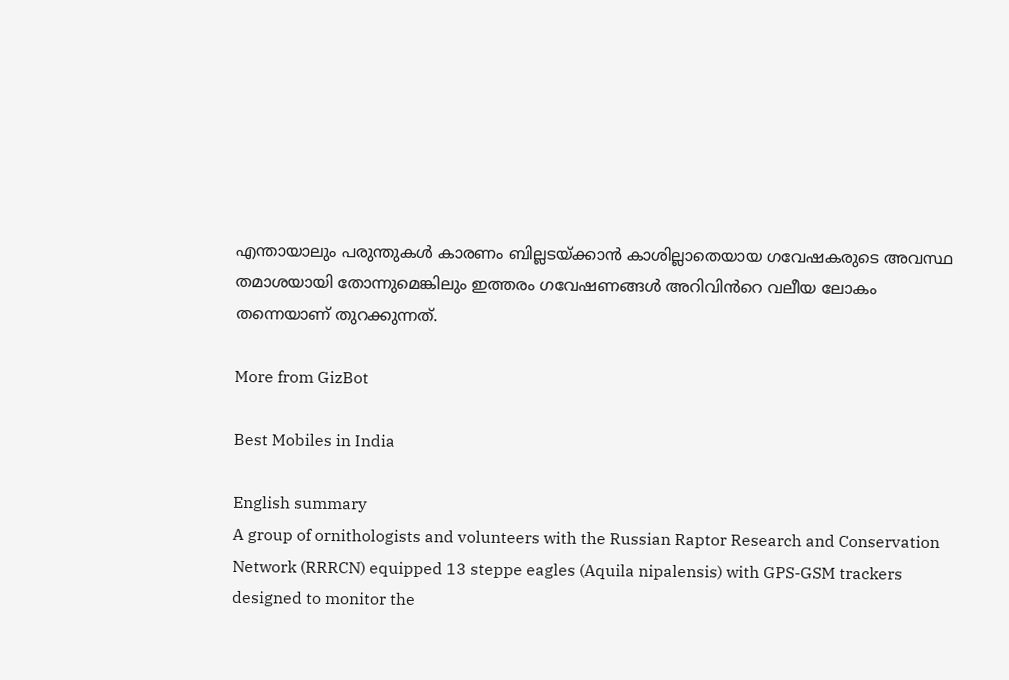എന്തായാലും പരുന്തുകൾ കാരണം ബില്ലടയ്ക്കാൻ കാശില്ലാതെയായ ഗവേഷകരുടെ അവസ്ഥ തമാശയായി തോന്നുമെങ്കിലും ഇത്തരം ഗവേഷണങ്ങൾ അറിവിൻറെ വലീയ ലോകം തന്നെയാണ് തുറക്കുന്നത്.

More from GizBot

Best Mobiles in India

English summary
A group of ornithologists and volunteers with the Russian Raptor Research and Conservation Network (RRRCN) equipped 13 steppe eagles (Aquila nipalensis) with GPS-GSM trackers designed to monitor the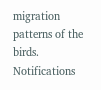migration patterns of the birds.
Notifications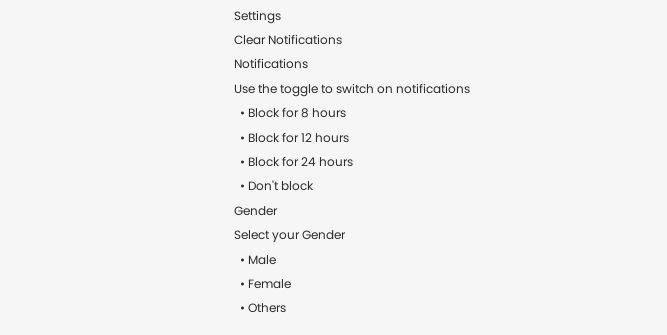Settings
Clear Notifications
Notifications
Use the toggle to switch on notifications
  • Block for 8 hours
  • Block for 12 hours
  • Block for 24 hours
  • Don't block
Gender
Select your Gender
  • Male
  • Female
  • Others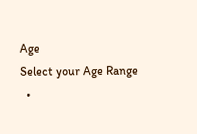Age
Select your Age Range
  •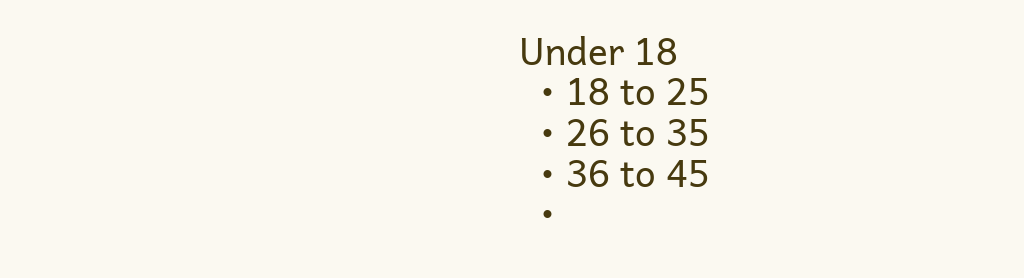Under 18
  • 18 to 25
  • 26 to 35
  • 36 to 45
  •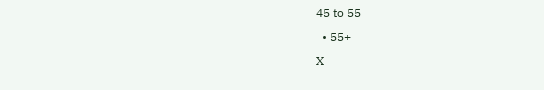45 to 55
  • 55+
X